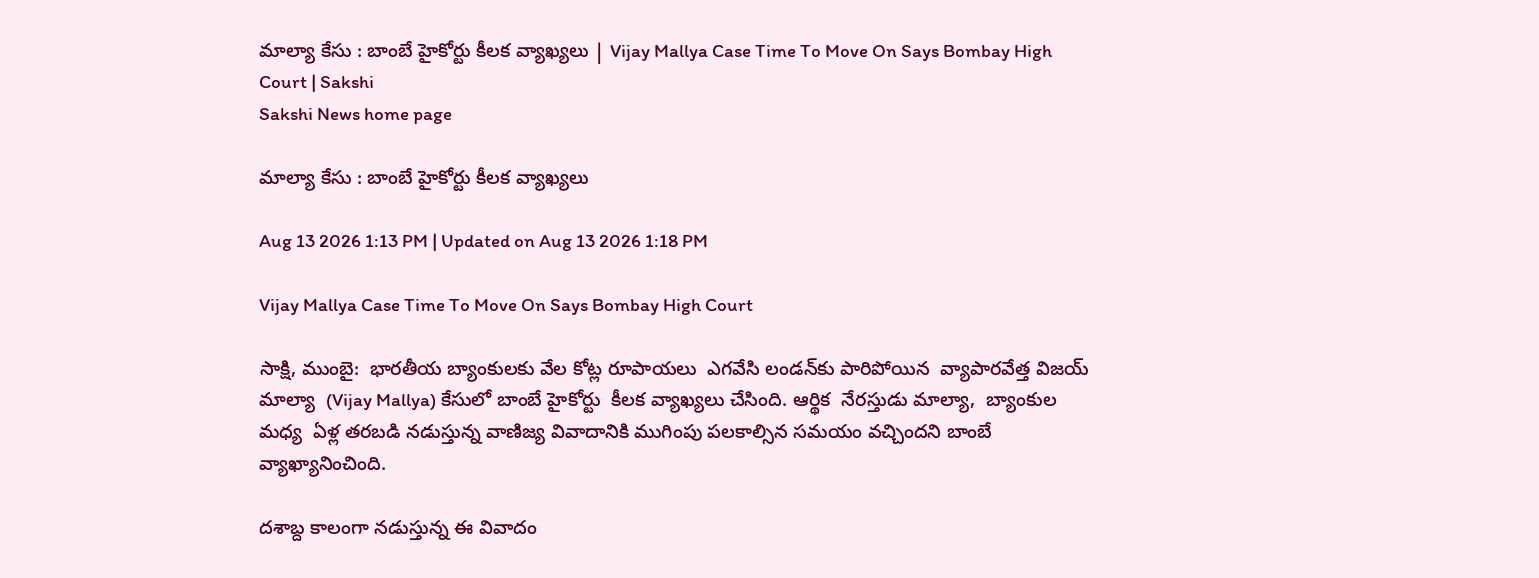మాల్యా కేసు : బాంబే హైకోర్టు కీలక వ్యాఖ్యలు | Vijay Mallya Case Time To Move On Says Bombay High Court | Sakshi
Sakshi News home page

మాల్యా కేసు : బాంబే హైకోర్టు కీలక వ్యాఖ్యలు

Aug 13 2026 1:13 PM | Updated on Aug 13 2026 1:18 PM

Vijay Mallya Case Time To Move On Says Bombay High Court

సాక్షి, ముంబై:  భారతీయ బ్యాంకులకు వేల కోట్ల రూపాయలు  ఎగవేసి లండన్‌కు పారిపోయిన  వ్యాపారవేత్త విజయ్ మాల్యా  (Vijay Mallya) కేసులో బాంబే హైకోర్టు  కీలక వ్యాఖ్యలు చేసింది. ఆర్థిక  నేరస్తుడు మాల్యా,  బ్యాంకుల మధ్య  ఏళ్ల తరబడి నడుస్తున్న వాణిజ్య వివాదానికి ముగింపు పలకాల్సిన సమయం వచ్చిందని బాంబే వ్యాఖ్యానించింది.

దశాబ్ద కాలంగా నడుస్తున్న ఈ వివాదం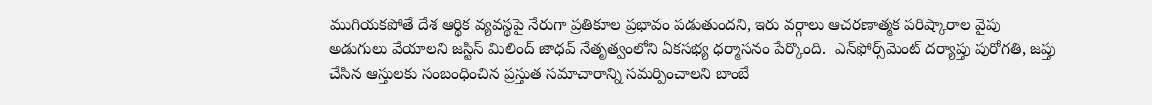ముగియకపోతే దేశ ఆర్థిక వ్యవస్థపై నేరుగా ప్రతికూల ప్రభావం పడుతుందని, ఇరు వర్గాలు ఆచరణాత్మక పరిష్కారాల వైపు అడుగులు వేయాలని జస్టిస్ మిలింద్ జాధవ్ నేతృత్వంలోని ఏకసభ్య ధర్మాసనం పేర్కొంది.  ఎన్‌ఫోర్స్‌మెంట్‌ దర్యాప్తు పురోగతి, జప్తు చేసిన ఆస్తులకు సంబంధించిన ప్రస్తుత సమాచారాన్ని సమర్పించాలని బాంబే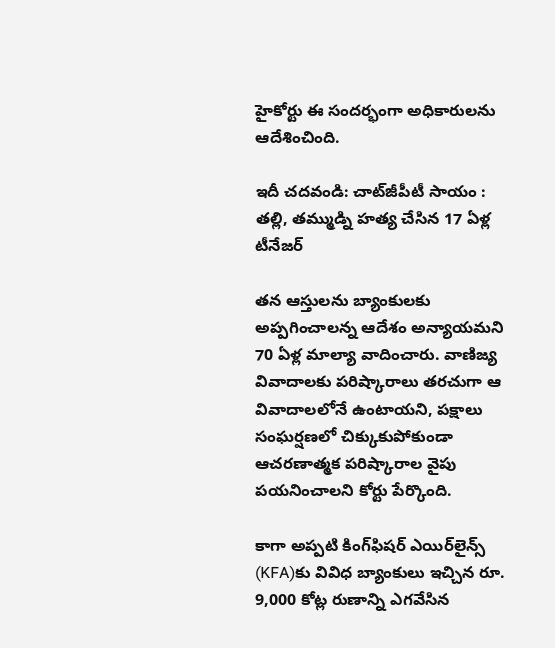హైకోర్టు ఈ సందర్భంగా అధికారులను ఆదేశించింది.

ఇదీ చదవండి: చాట్‌జీపీటీ సాయం : తల్లి, తమ్ముడ్ని హత్య చేసిన 17 ఏళ్ల టీనేజర్‌

తన ఆస్తులను బ్యాంకులకు అప్పగించాలన్న ఆదేశం అన్యాయమని 70 ఏళ్ల మాల్యా వాదించారు. వాణిజ్య వివాదాలకు పరిష్కారాలు తరచుగా ఆ వివాదాలలోనే ఉంటాయని, పక్షాలు సంఘర్షణలో చిక్కుకుపోకుండా ఆచరణాత్మక పరిష్కారాల వైపు పయనించాలని కోర్టు పేర్కొంది.

కాగా అప్పటి కింగ్‌ఫిషర్ ఎయిర్‌లైన్స్ (KFA)కు వివిధ బ్యాంకులు ఇచ్చిన రూ. 9,000 కోట్ల రుణాన్ని ఎగవేసిన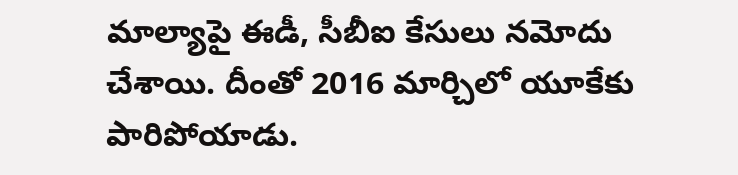మాల్యాపై ఈడీ, సీబీఐ కేసులు నమోదు చేశాయి. దీంతో 2016 మార్చిలో యూకేకు పారిపోయాడు.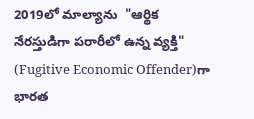2019లో మాల్యాను  "ఆర్థిక నేరస్తుడిగా పరారీలో ఉన్న వ్యక్తి" (Fugitive Economic Offender)గా  భారత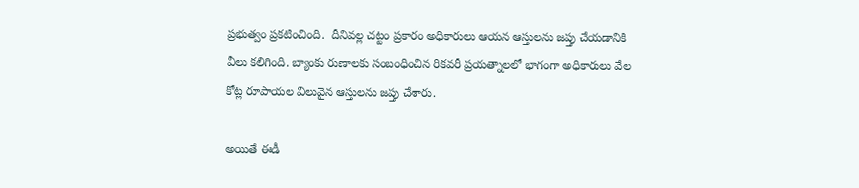ప్రభుత్వం ప్రకటించింది.  దీనివల్ల చట్టం ప్రకారం అధికారులు ఆయన ఆస్తులను జప్తు చేయడానికి వీలు కలిగింది. బ్యాంకు రుణాలకు సంబంధించిన రికవరీ ప్రయత్నాలలో భాగంగా అధికారులు వేల కోట్ల రూపాయల విలువైన ఆస్తులను జప్తు చేశారు.

అయితే ఈడీ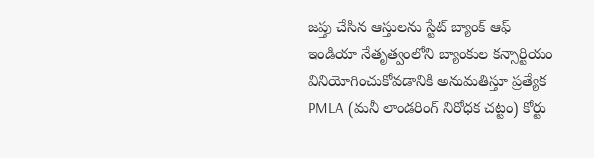జప్తు చేసిన ఆస్తులను స్టేట్ బ్యాంక్ ఆఫ్ ఇండియా నేతృత్వంలోని బ్యాంకుల కన్సార్టియం వినియోగించుకోవడానికి అనుమతిస్తూ ప్రత్యేక PMLA (మనీ లాండరింగ్ నిరోధక చట్టం) కోర్టు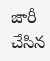జారీ చేసిన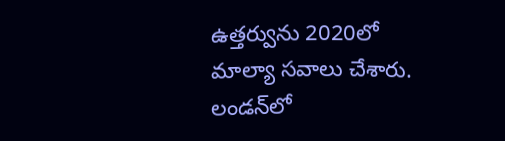ఉత్తర్వును 2020లో మాల్యా సవాలు చేశారు. లండన్‌లో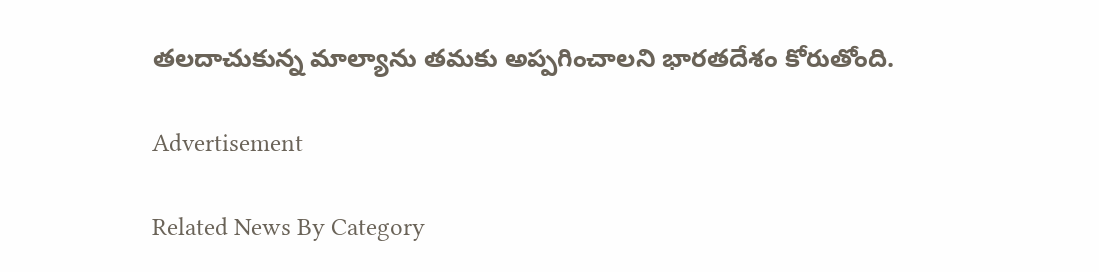తలదాచుకున్న మాల్యాను తమకు అప్పగించాలని భారతదేశం కోరుతోంది.

Advertisement

Related News By Category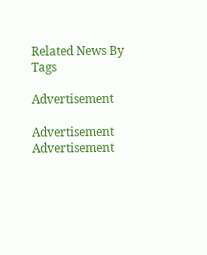Related News By Tags

Advertisement

Advertisement
Advertisement